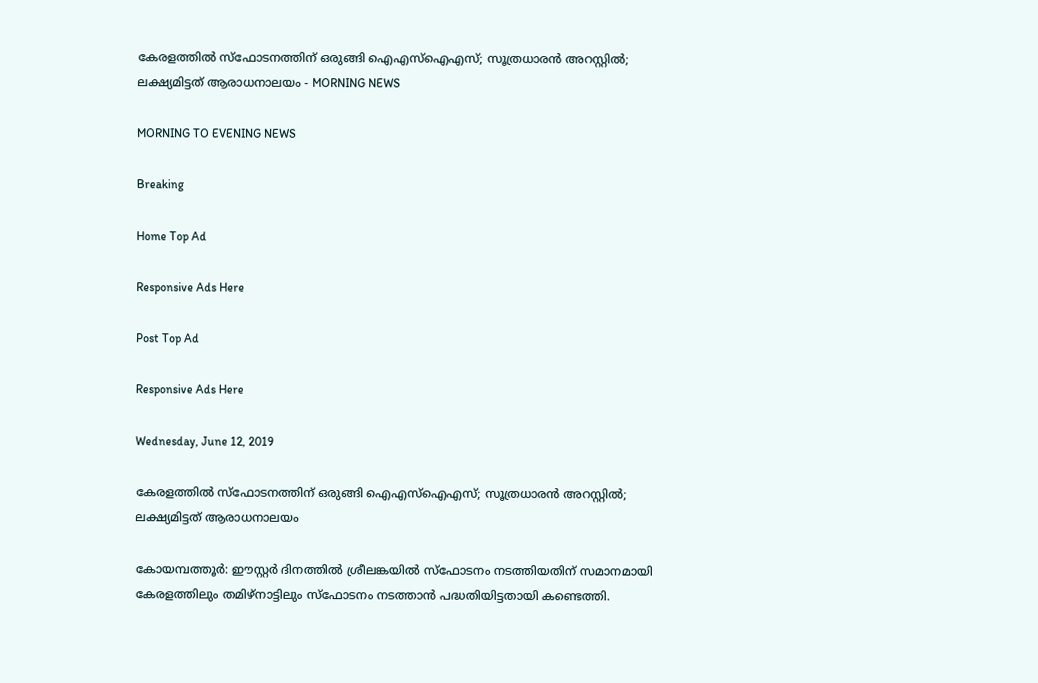കേരളത്തില്‍ സ്‌ഫോടനത്തിന് ഒരുങ്ങി ഐഎസ്‌ഐഎസ്; സൂത്രധാരന്‍ അറസ്റ്റില്‍; ലക്ഷ്യമിട്ടത് ആരാധനാലയം - MORNING NEWS

MORNING TO EVENING NEWS

Breaking

Home Top Ad

Responsive Ads Here

Post Top Ad

Responsive Ads Here

Wednesday, June 12, 2019

കേരളത്തില്‍ സ്‌ഫോടനത്തിന് ഒരുങ്ങി ഐഎസ്‌ഐഎസ്; സൂത്രധാരന്‍ അറസ്റ്റില്‍; ലക്ഷ്യമിട്ടത് ആരാധനാലയം

കോയമ്പത്തൂര്‍: ഈസ്റ്റര്‍ ദിനത്തില്‍ ശ്രീലങ്കയില്‍ സ്‌ഫോടനം നടത്തിയതിന് സമാനമായി കേരളത്തിലും തമിഴ്‌നാട്ടിലും സ്‌ഫോടനം നടത്താന്‍ പദ്ധതിയിട്ടതായി കണ്ടെത്തി.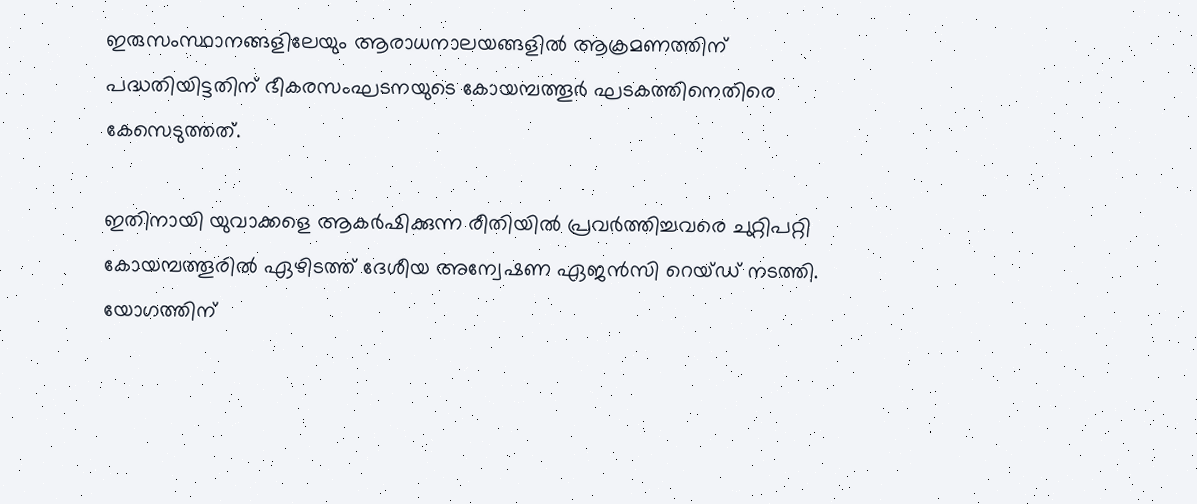ഇരുസംസ്ഥാനങ്ങളിലേയും ആരാധനാലയങ്ങളില്‍ ആക്രമണത്തിന് പദ്ധതിയിട്ടതിന് ഭീകരസംഘടനയുടെ കോയമ്പത്തൂര്‍ ഘടകത്തിനെതിരെ കേസെടുത്തത്.

ഇതിനായി യുവാക്കളെ ആകര്‍ഷിക്കുന്ന രീതിയില്‍ പ്രവര്‍ത്തിച്ചവരെ ചുറ്റിപറ്റി കോയമ്പത്തൂരില്‍ ഏഴിടത്ത് ദേശീയ അന്വേഷണ ഏജന്‍സി റെയ്ഡ് നടത്തി. യോഗത്തിന്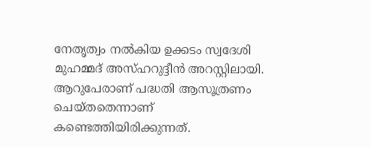നേതൃത്വം നല്‍കിയ ഉക്കടം സ്വദേശി മുഹമ്മദ് അസ്ഹറുദ്ദീന്‍ അറസ്റ്റിലായി. ആറുപേരാണ് പദ്ധതി ആസൂത്രണം ചെയ്തതെന്നാണ് കണ്ടെത്തിയിരിക്കുന്നത്.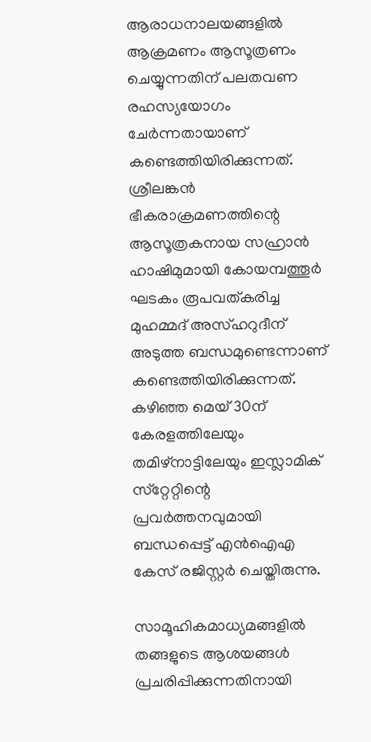ആരാധനാലയങ്ങളില്‍ ആക്രമണം ആസൂത്രണം ചെയ്യുന്നതിന് പലതവണ രഹസ്യയോഗം ചേര്‍ന്നതായാണ് കണ്ടെത്തിയിരിക്കുന്നത്. ശ്രീലങ്കന്‍ ഭീകരാക്രമണത്തിന്റെ ആസൂത്രകനായ സഹ്രാന്‍ ഹാഷിമുമായി കോയമ്പത്തൂര്‍ ഘടകം രൂപവത്കരിച്ച മുഹമ്മദ് അസ്ഹറുദീന് അടുത്ത ബന്ധമുണ്ടെന്നാണ് കണ്ടെത്തിയിരിക്കുന്നത്. കഴിഞ്ഞ മെയ് 30ന് കേരളത്തിലേയും തമിഴ്‌നാട്ടിലേയും ഇസ്ലാമിക് സ്‌റ്റേറ്റിന്റെ പ്രവര്‍ത്തനവുമായി ബന്ധപ്പെട്ട് എന്‍ഐഎ കേസ് രജിസ്റ്റര്‍ ചെയ്തിരുന്നു.

സാമൂഹികമാധ്യമങ്ങളില്‍ തങ്ങളുടെ ആശയങ്ങള്‍ പ്രചരിപ്പിക്കുന്നതിനായി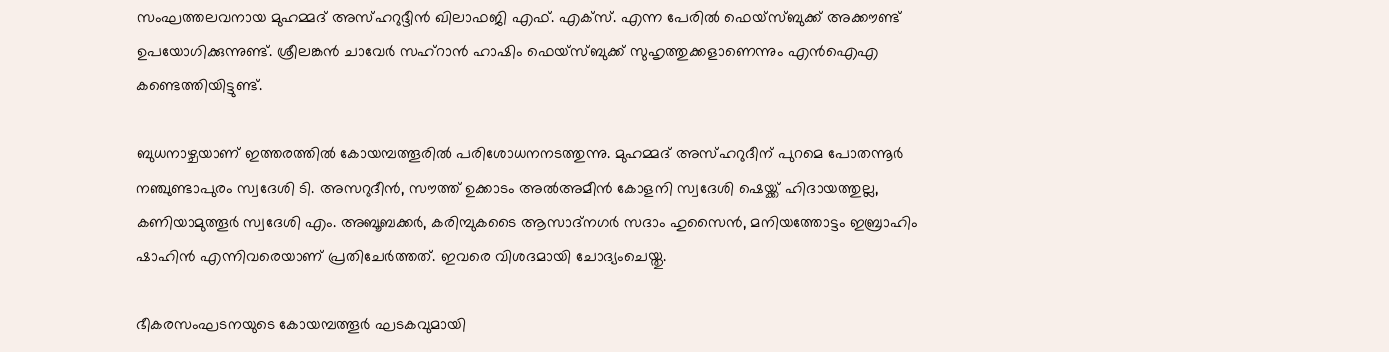സംഘത്തലവനായ മുഹമ്മദ് അസ്ഹറുദ്ദീന്‍ ഖിലാഫജി എഫ്. എക്‌സ്. എന്ന പേരില്‍ ഫെയ്‌സ്ബുക്ക് അക്കൗണ്ട് ഉപയോഗിക്കുന്നുണ്ട്. ശ്രീലങ്കന്‍ ചാവേര്‍ സഹ്‌റാന്‍ ഹാഷിം ഫെയ്‌സ്ബുക്ക് സുഹൃത്തുക്കളാണെന്നും എന്‍ഐഎ കണ്ടെത്തിയിട്ടുണ്ട്.

ബുധനാഴ്ചയാണ് ഇത്തരത്തില്‍ കോയമ്പത്തൂരില്‍ പരിശോധനനടത്തുന്നു. മുഹമ്മദ് അസ്ഹറുദീന് പുറമെ പോതന്നൂര്‍ നഞ്ചുണ്ടാപുരം സ്വദേശി ടി. അസറുദീന്‍, സൗത്ത് ഉക്കാടം അല്‍അമീന്‍ കോളനി സ്വദേശി ഷെയ്ക്ക് ഹിദായത്തുല്ല, കണിയാമുത്തൂര്‍ സ്വദേശി എം. അബൂബക്കര്‍, കരിമ്പുകടൈ ആസാദ്നഗര്‍ സദാം ഹുസൈന്‍, മനിയത്തോട്ടം ഇബ്രാഹിം ഷാഹിന്‍ എന്നിവരെയാണ് പ്രതിചേര്‍ത്തത്. ഇവരെ വിശദമായി ചോദ്യംചെയ്തു.

ഭീകരസംഘടനയുടെ കോയമ്പത്തൂര്‍ ഘടകവുമായി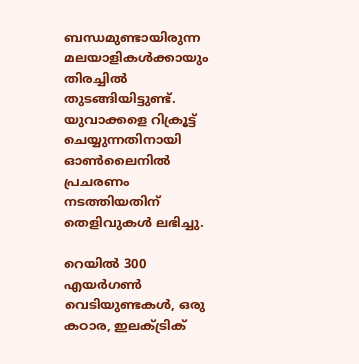ബന്ധമുണ്ടായിരുന്ന മലയാളികള്‍ക്കായും തിരച്ചില്‍ തുടങ്ങിയിട്ടുണ്ട്. യുവാക്കളെ റിക്രൂട്ട് ചെയ്യുന്നതിനായി ഓണ്‍ലൈനില്‍ പ്രചരണം നടത്തിയതിന് തെളിവുകള്‍ ലഭിച്ചു.

റെയില്‍ 300 എയര്‍ഗണ്‍ വെടിയുണ്ടകള്‍, ഒരു കഠാര, ഇലക്ട്രിക്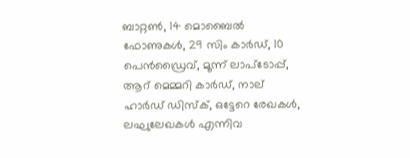ബാറ്റണ്‍, 14 മൊബൈല്‍ ഫോണുകള്‍, 29 സിം കാര്‍ഡ്, 10 പെന്‍ഡ്രൈവ്, മൂന്ന് ലാപ്‌ടോപ്പ്, ആറ് മെമ്മറി കാര്‍ഡ്, നാല് ഹാര്‍ഡ് ഡിസ്‌ക്, ഒട്ടേറെ രേഖകള്‍, ലഘുലേഖകള്‍ എന്നിവ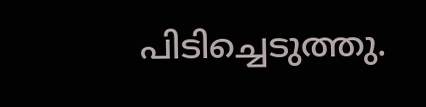പിടിച്ചെടുത്തു.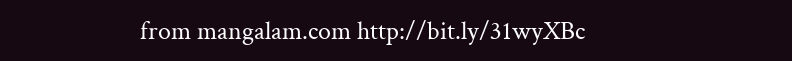from mangalam.com http://bit.ly/31wyXBc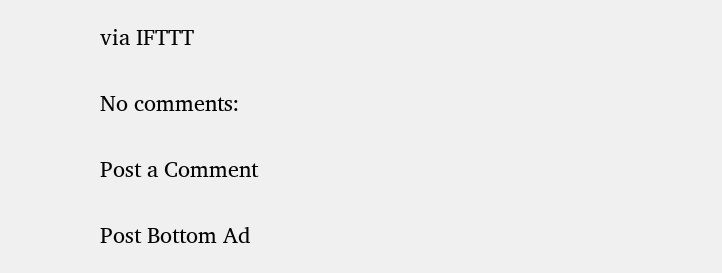via IFTTT

No comments:

Post a Comment

Post Bottom Ad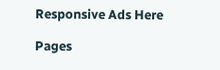Responsive Ads Here

Pages